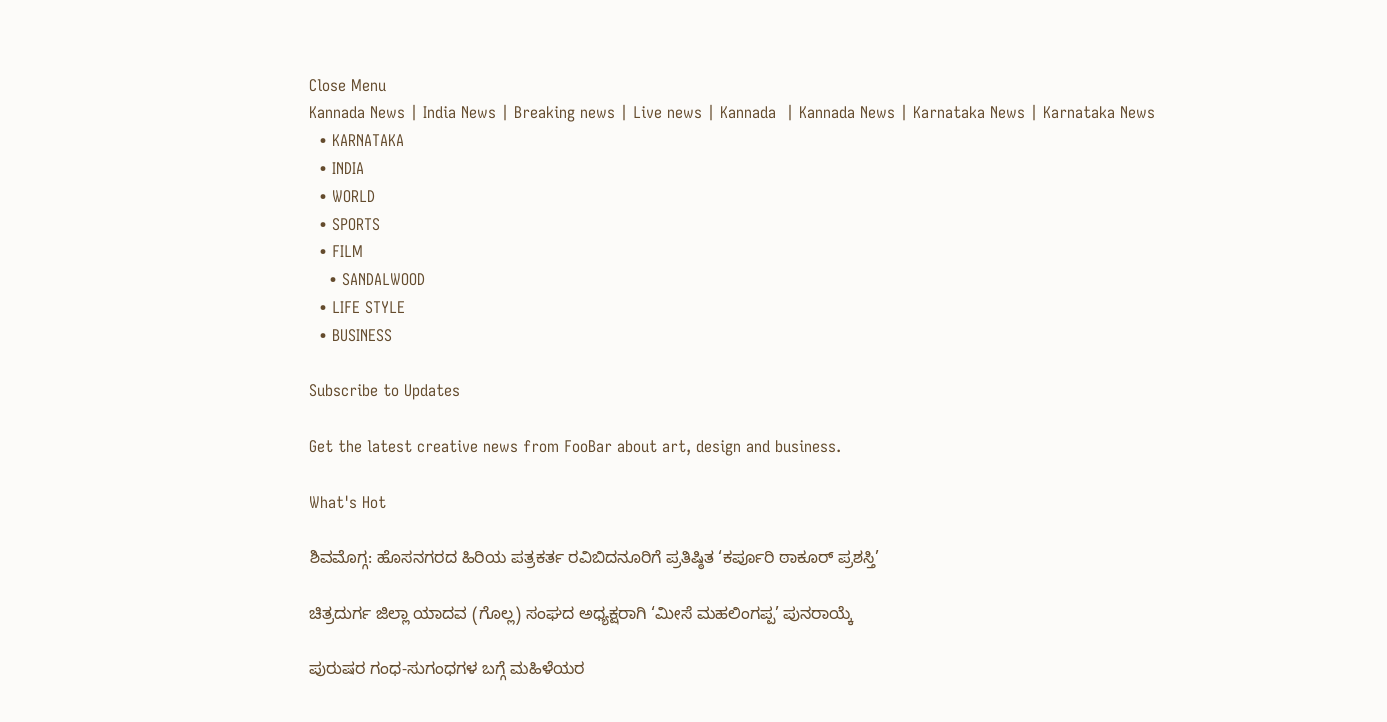Close Menu
Kannada News | India News | Breaking news | Live news | Kannada  | Kannada News | Karnataka News | Karnataka News
  • KARNATAKA
  • INDIA
  • WORLD
  • SPORTS
  • FILM
    • SANDALWOOD
  • LIFE STYLE
  • BUSINESS

Subscribe to Updates

Get the latest creative news from FooBar about art, design and business.

What's Hot

ಶಿವಮೊಗ್ಗ: ಹೊಸನಗರದ ಹಿರಿಯ ಪತ್ರಕರ್ತ ರವಿಬಿದನೂರಿಗೆ ಪ್ರತಿಷ್ಠಿತ ‘ಕರ್ಪೂರಿ ಠಾಕೂರ್ ಪ್ರಶಸ್ತಿ’

ಚಿತ್ರದುರ್ಗ ಜಿಲ್ಲಾ ಯಾದವ (ಗೊಲ್ಲ) ಸಂಘದ ಅಧ್ಯಕ್ಷರಾಗಿ ‘ಮೀಸೆ ಮಹಲಿಂಗಪ್ಪ’ ಪುನರಾಯ್ಕೆ

ಪುರುಷರ ಗಂಧ-ಸುಗಂಧಗಳ ಬಗ್ಗೆ ಮಹಿಳೆಯರ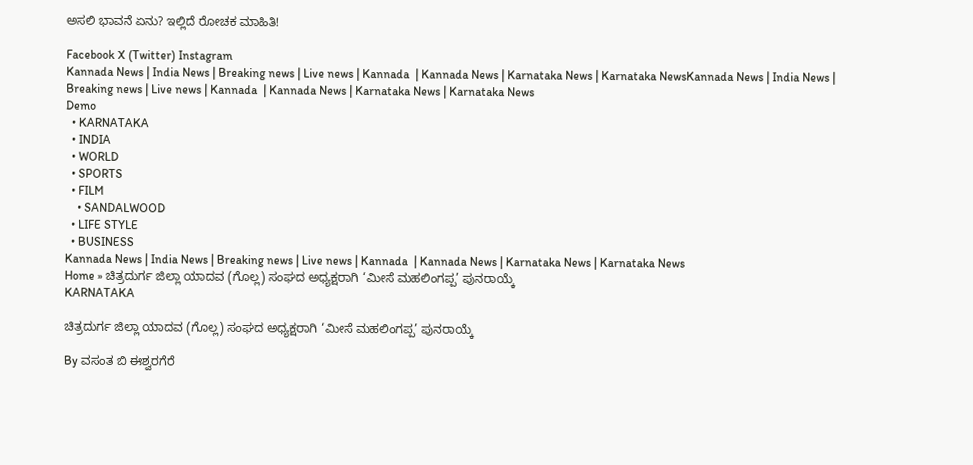ಅಸಲಿ ಭಾವನೆ ಏನು? ಇಲ್ಲಿದೆ ರೋಚಕ ಮಾಹಿತಿ!

Facebook X (Twitter) Instagram
Kannada News | India News | Breaking news | Live news | Kannada  | Kannada News | Karnataka News | Karnataka NewsKannada News | India News | Breaking news | Live news | Kannada  | Kannada News | Karnataka News | Karnataka News
Demo
  • KARNATAKA
  • INDIA
  • WORLD
  • SPORTS
  • FILM
    • SANDALWOOD
  • LIFE STYLE
  • BUSINESS
Kannada News | India News | Breaking news | Live news | Kannada  | Kannada News | Karnataka News | Karnataka News
Home » ಚಿತ್ರದುರ್ಗ ಜಿಲ್ಲಾ ಯಾದವ (ಗೊಲ್ಲ) ಸಂಘದ ಅಧ್ಯಕ್ಷರಾಗಿ ‘ಮೀಸೆ ಮಹಲಿಂಗಪ್ಪ’ ಪುನರಾಯ್ಕೆ
KARNATAKA

ಚಿತ್ರದುರ್ಗ ಜಿಲ್ಲಾ ಯಾದವ (ಗೊಲ್ಲ) ಸಂಘದ ಅಧ್ಯಕ್ಷರಾಗಿ ‘ಮೀಸೆ ಮಹಲಿಂಗಪ್ಪ’ ಪುನರಾಯ್ಕೆ

By ವಸಂತ ಬಿ ಈಶ್ವರಗೆರೆ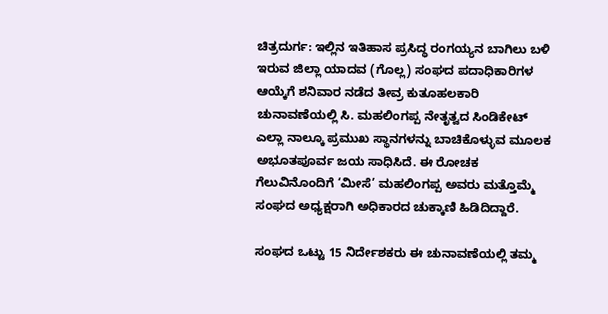ಚಿತ್ರದುರ್ಗ: ಇಲ್ಲಿನ ಇತಿಹಾಸ ಪ್ರಸಿದ್ಧ ರಂಗಯ್ಯನ ಬಾಗಿಲು ಬಳಿ ಇರುವ ಜಿಲ್ಲಾ ಯಾದವ (ಗೊಲ್ಲ) ಸಂಘದ ಪದಾಧಿಕಾರಿಗಳ ಆಯ್ಕೆಗೆ ಶನಿವಾರ ನಡೆದ ತೀವ್ರ ಕುತೂಹಲಕಾರಿ ಚುನಾವಣೆಯಲ್ಲಿ ಸಿ. ಮಹಲಿಂಗಪ್ಪ ನೇತೃತ್ವದ ಸಿಂಡಿಕೇಟ್ ಎಲ್ಲಾ ನಾಲ್ಕೂ ಪ್ರಮುಖ ಸ್ಥಾನಗಳನ್ನು ಬಾಚಿಕೊಳ್ಳುವ ಮೂಲಕ ಅಭೂತಪೂರ್ವ ಜಯ ಸಾಧಿಸಿದೆ. ಈ ರೋಚಕ ಗೆಲುವಿನೊಂದಿಗೆ ‘ಮೀಸೆ’ ಮಹಲಿಂಗಪ್ಪ ಅವರು ಮತ್ತೊಮ್ಮೆ ಸಂಘದ ಅಧ್ಯಕ್ಷರಾಗಿ ಅಧಿಕಾರದ ಚುಕ್ಕಾಣಿ ಹಿಡಿದಿದ್ದಾರೆ.

ಸಂಘದ ಒಟ್ಟು 15 ನಿರ್ದೇಶಕರು ಈ ಚುನಾವಣೆಯಲ್ಲಿ ತಮ್ಮ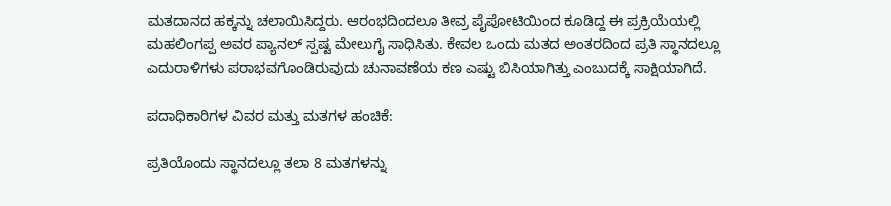ಮತದಾನದ ಹಕ್ಕನ್ನು ಚಲಾಯಿಸಿದ್ದರು. ಆರಂಭದಿಂದಲೂ ತೀವ್ರ ಪೈಪೋಟಿಯಿಂದ ಕೂಡಿದ್ದ ಈ ಪ್ರಕ್ರಿಯೆಯಲ್ಲಿ ಮಹಲಿಂಗಪ್ಪ ಅವರ ಪ್ಯಾನಲ್ ಸ್ಪಷ್ಟ ಮೇಲುಗೈ ಸಾಧಿಸಿತು. ಕೇವಲ ಒಂದು ಮತದ ಅಂತರದಿಂದ ಪ್ರತಿ ಸ್ಥಾನದಲ್ಲೂ ಎದುರಾಳಿಗಳು ಪರಾಭವಗೊಂಡಿರುವುದು ಚುನಾವಣೆಯ ಕಣ ಎಷ್ಟು ಬಿಸಿಯಾಗಿತ್ತು ಎಂಬುದಕ್ಕೆ ಸಾಕ್ಷಿಯಾಗಿದೆ.

ಪದಾಧಿಕಾರಿಗಳ ವಿವರ ಮತ್ತು ಮತಗಳ ಹಂಚಿಕೆ:

ಪ್ರತಿಯೊಂದು ಸ್ಥಾನದಲ್ಲೂ ತಲಾ 8 ಮತಗಳನ್ನು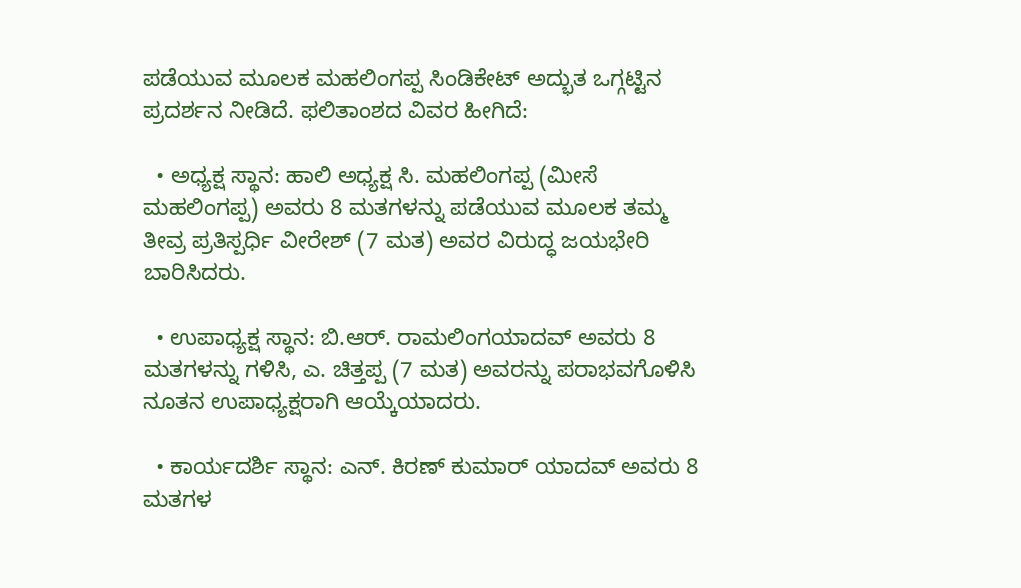ಪಡೆಯುವ ಮೂಲಕ ಮಹಲಿಂಗಪ್ಪ ಸಿಂಡಿಕೇಟ್ ಅದ್ಭುತ ಒಗ್ಗಟ್ಟಿನ ಪ್ರದರ್ಶನ ನೀಡಿದೆ. ಫಲಿತಾಂಶದ ವಿವರ ಹೀಗಿದೆ:

  • ಅಧ್ಯಕ್ಷ ಸ್ಥಾನ: ಹಾಲಿ ಅಧ್ಯಕ್ಷ ಸಿ. ಮಹಲಿಂಗಪ್ಪ (ಮೀಸೆ ಮಹಲಿಂಗಪ್ಪ) ಅವರು 8 ಮತಗಳನ್ನು ಪಡೆಯುವ ಮೂಲಕ ತಮ್ಮ ತೀವ್ರ ಪ್ರತಿಸ್ಪರ್ಧಿ ವೀರೇಶ್ (7 ಮತ) ಅವರ ವಿರುದ್ಧ ಜಯಭೇರಿ ಬಾರಿಸಿದರು.

  • ಉಪಾಧ್ಯಕ್ಷ ಸ್ಥಾನ: ಬಿ.ಆರ್. ರಾಮಲಿಂಗಯಾದವ್ ಅವರು 8 ಮತಗಳನ್ನು ಗಳಿಸಿ, ಎ. ಚಿತ್ತಪ್ಪ (7 ಮತ) ಅವರನ್ನು ಪರಾಭವಗೊಳಿಸಿ ನೂತನ ಉಪಾಧ್ಯಕ್ಷರಾಗಿ ಆಯ್ಕೆಯಾದರು.

  • ಕಾರ್ಯದರ್ಶಿ ಸ್ಥಾನ: ಎನ್. ಕಿರಣ್ ಕುಮಾರ್ ಯಾದವ್ ಅವರು 8 ಮತಗಳ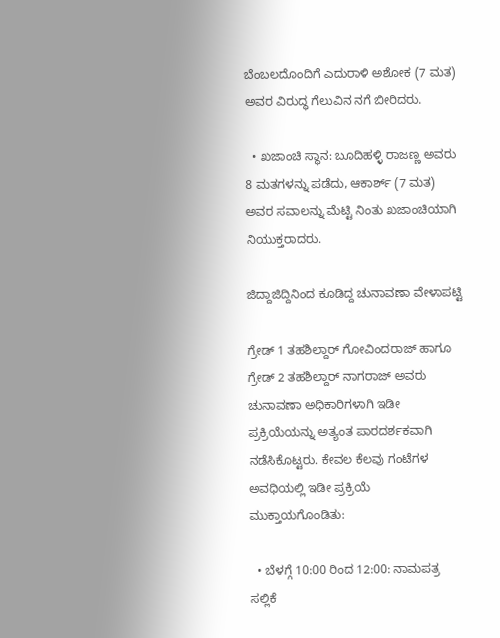ಬೆಂಬಲದೊಂದಿಗೆ ಎದುರಾಳಿ ಅಶೋಕ (7 ಮತ) ಅವರ ವಿರುದ್ಧ ಗೆಲುವಿನ ನಗೆ ಬೀರಿದರು.

  • ಖಜಾಂಚಿ ಸ್ಥಾನ: ಬೂದಿಹಳ್ಳಿ ರಾಜಣ್ಣ ಅವರು 8 ಮತಗಳನ್ನು ಪಡೆದು, ಆಕಾರ್ಶ್ (7 ಮತ) ಅವರ ಸವಾಲನ್ನು ಮೆಟ್ಟಿ ನಿಂತು ಖಜಾಂಚಿಯಾಗಿ ನಿಯುಕ್ತರಾದರು.

ಜಿದ್ದಾಜಿದ್ದಿನಿಂದ ಕೂಡಿದ್ದ ಚುನಾವಣಾ ವೇಳಾಪಟ್ಟಿ

ಗ್ರೇಡ್ 1 ತಹಶಿಲ್ದಾರ್ ಗೋವಿಂದರಾಜ್ ಹಾಗೂ ಗ್ರೇಡ್ 2 ತಹಶಿಲ್ದಾರ್ ನಾಗರಾಜ್ ಅವರು ಚುನಾವಣಾ ಅಧಿಕಾರಿಗಳಾಗಿ ಇಡೀ ಪ್ರಕ್ರಿಯೆಯನ್ನು ಅತ್ಯಂತ ಪಾರದರ್ಶಕವಾಗಿ ನಡೆಸಿಕೊಟ್ಟರು. ಕೇವಲ ಕೆಲವು ಗಂಟೆಗಳ ಅವಧಿಯಲ್ಲಿ ಇಡೀ ಪ್ರಕ್ರಿಯೆ ಮುಕ್ತಾಯಗೊಂಡಿತು:

  • ಬೆಳಗ್ಗೆ 10:00 ರಿಂದ 12:00: ನಾಮಪತ್ರ ಸಲ್ಲಿಕೆ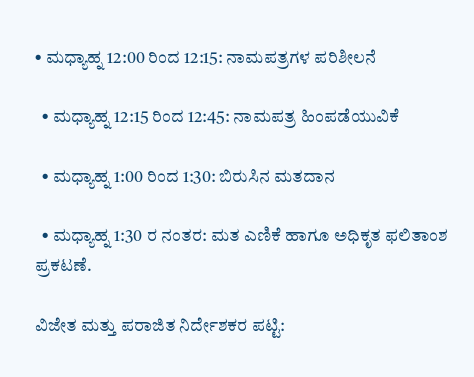• ಮಧ್ಯಾಹ್ನ 12:00 ರಿಂದ 12:15: ನಾಮಪತ್ರಗಳ ಪರಿಶೀಲನೆ

  • ಮಧ್ಯಾಹ್ನ 12:15 ರಿಂದ 12:45: ನಾಮಪತ್ರ ಹಿಂಪಡೆಯುವಿಕೆ

  • ಮಧ್ಯಾಹ್ನ 1:00 ರಿಂದ 1:30: ಬಿರುಸಿನ ಮತದಾನ

  • ಮಧ್ಯಾಹ್ನ 1:30 ರ ನಂತರ: ಮತ ಎಣಿಕೆ ಹಾಗೂ ಅಧಿಕೃತ ಫಲಿತಾಂಶ ಪ್ರಕಟಣೆ.

ವಿಜೇತ ಮತ್ತು ಪರಾಜಿತ ನಿರ್ದೇಶಕರ ಪಟ್ಟಿ: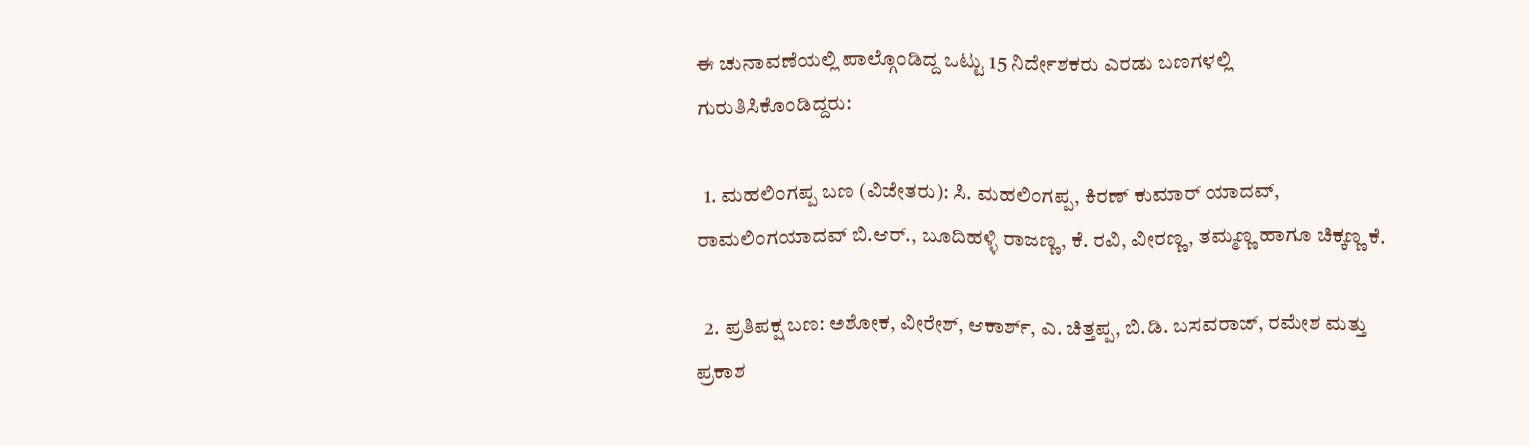ಈ ಚುನಾವಣೆಯಲ್ಲಿ ಪಾಲ್ಗೊಂಡಿದ್ದ ಒಟ್ಟು 15 ನಿರ್ದೇಶಕರು ಎರಡು ಬಣಗಳಲ್ಲಿ ಗುರುತಿಸಿಕೊಂಡಿದ್ದರು:

  1. ಮಹಲಿಂಗಪ್ಪ ಬಣ (ವಿಜೇತರು): ಸಿ. ಮಹಲಿಂಗಪ್ಪ, ಕಿರಣ್ ಕುಮಾರ್ ಯಾದವ್, ರಾಮಲಿಂಗಯಾದವ್ ಬಿ.ಆರ್., ಬೂದಿಹಳ್ಳಿ ರಾಜಣ್ಣ, ಕೆ. ರವಿ, ವೀರಣ್ಣ, ತಮ್ಮಣ್ಣ ಹಾಗೂ ಚಿಕ್ಕಣ್ಣ ಕೆ.

  2. ಪ್ರತಿಪಕ್ಷ ಬಣ: ಅಶೋಕ, ವೀರೇಶ್, ಆಕಾರ್ಶ್, ಎ. ಚಿತ್ತಪ್ಪ, ಬಿ.ಡಿ. ಬಸವರಾಜ್, ರಮೇಶ ಮತ್ತು ಪ್ರಕಾಶ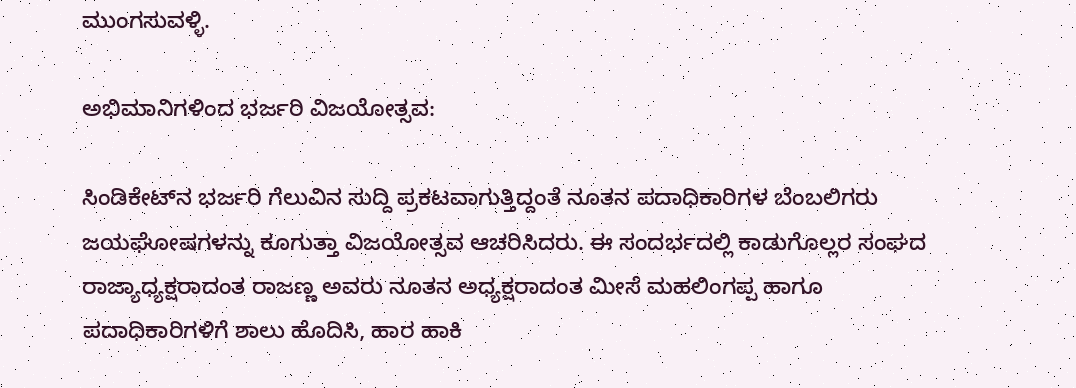ಮುಂಗಸುವಳ್ಳಿ.

ಅಭಿಮಾನಿಗಳಿಂದ ಭರ್ಜರಿ ವಿಜಯೋತ್ಸವ:

ಸಿಂಡಿಕೇಟ್‌ನ ಭರ್ಜರಿ ಗೆಲುವಿನ ಸುದ್ದಿ ಪ್ರಕಟವಾಗುತ್ತಿದ್ದಂತೆ ನೂತನ ಪದಾಧಿಕಾರಿಗಳ ಬೆಂಬಲಿಗರು ಜಯಘೋಷಗಳನ್ನು ಕೂಗುತ್ತಾ ವಿಜಯೋತ್ಸವ ಆಚರಿಸಿದರು. ಈ ಸಂದರ್ಭದಲ್ಲಿ ಕಾಡುಗೊಲ್ಲರ ಸಂಘದ ರಾಜ್ಯಾಧ್ಯಕ್ಷರಾದಂತ ರಾಜಣ್ಣ ಅವರು ನೂತನ ಅಧ್ಯಕ್ಷರಾದಂತ ಮೀಸೆ ಮಹಲಿಂಗಪ್ಪ ಹಾಗೂ ಪದಾಧಿಕಾರಿಗಳಿಗೆ ಶಾಲು ಹೊದಿಸಿ, ಹಾರ ಹಾಕಿ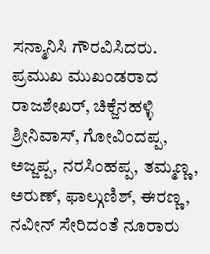ಸನ್ಮಾನಿಸಿ ಗೌರವಿಸಿದರು.  ಪ್ರಮುಖ ಮುಖಂಡರಾದ ರಾಜಶೇಖರ್, ಚಿಕ್ಜೆನಹಳ್ಳಿ ಶ್ರೀನಿವಾಸ್, ಗೋವಿಂದಪ್ಪ, ಅಜ್ಜಪ್ಪ, ನರಸಿಂಹಪ್ಪ, ತಮ್ಮಣ್ಣ, ಅರುಣ್, ಫಾಲ್ಗುಣಿಶ್, ಈರಣ್ಣ, ನವೀನ್ ಸೇರಿದಂತೆ ನೂರಾರು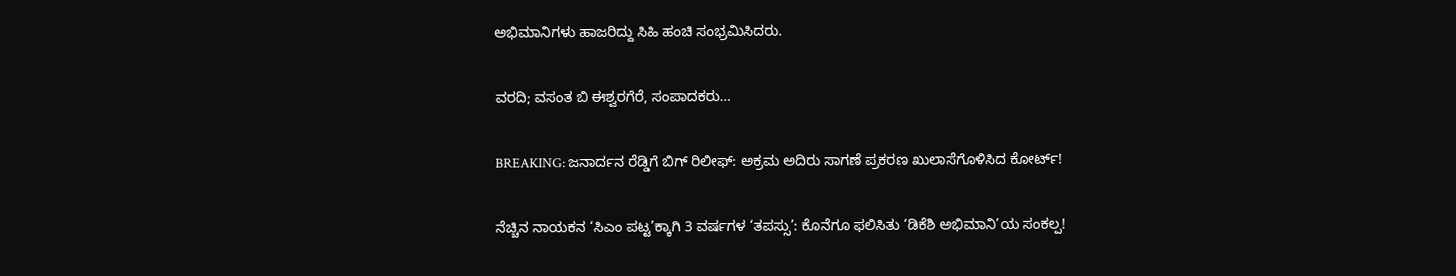ಅಭಿಮಾನಿಗಳು ಹಾಜರಿದ್ದು ಸಿಹಿ ಹಂಚಿ ಸಂಭ್ರಮಿಸಿದರು.

ವರದಿ; ವಸಂತ ಬಿ ಈಶ್ವರಗೆರೆ, ಸಂಪಾದಕರು…

BREAKING: ಜನಾರ್ದನ ರೆಡ್ಡಿಗೆ ಬಿಗ್ ರಿಲೀಫ್: ಅಕ್ರಮ ಅದಿರು ಸಾಗಣೆ ಪ್ರಕರಣ ಖುಲಾಸೆಗೊಳಿಸಿದ ಕೋರ್ಟ್!

ನೆಚ್ಚಿನ ನಾಯಕನ ‘ಸಿಎಂ ಪಟ್ಟ’ಕ್ಕಾಗಿ 3 ವರ್ಷಗಳ ‘ತಪಸ್ಸು’: ಕೊನೆಗೂ ಫಲಿಸಿತು ‘ಡಿಕೆಶಿ ಅಭಿಮಾನಿ’ಯ ಸಂಕಲ್ಪ!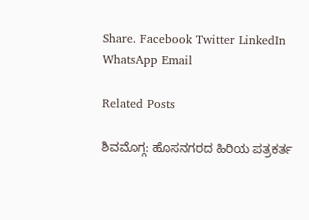Share. Facebook Twitter LinkedIn WhatsApp Email

Related Posts

ಶಿವಮೊಗ್ಗ: ಹೊಸನಗರದ ಹಿರಿಯ ಪತ್ರಕರ್ತ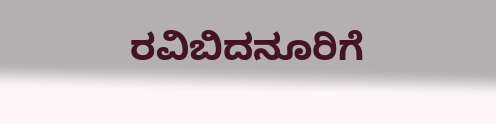ರವಿಬಿದನೂರಿಗೆ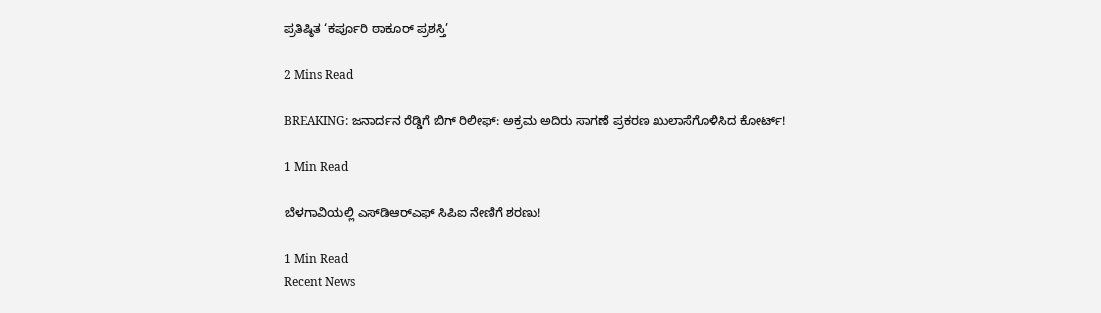ಪ್ರತಿಷ್ಠಿತ ‘ಕರ್ಪೂರಿ ಠಾಕೂರ್ ಪ್ರಶಸ್ತಿ’

2 Mins Read

BREAKING: ಜನಾರ್ದನ ರೆಡ್ಡಿಗೆ ಬಿಗ್ ರಿಲೀಫ್: ಅಕ್ರಮ ಅದಿರು ಸಾಗಣೆ ಪ್ರಕರಣ ಖುಲಾಸೆಗೊಳಿಸಿದ ಕೋರ್ಟ್!

1 Min Read

ಬೆಳಗಾವಿಯಲ್ಲಿ ಎಸ್‌ಡಿಆರ್‌ಎಫ್ ಸಿಪಿಐ ನೇಣಿಗೆ ಶರಣು!

1 Min Read
Recent News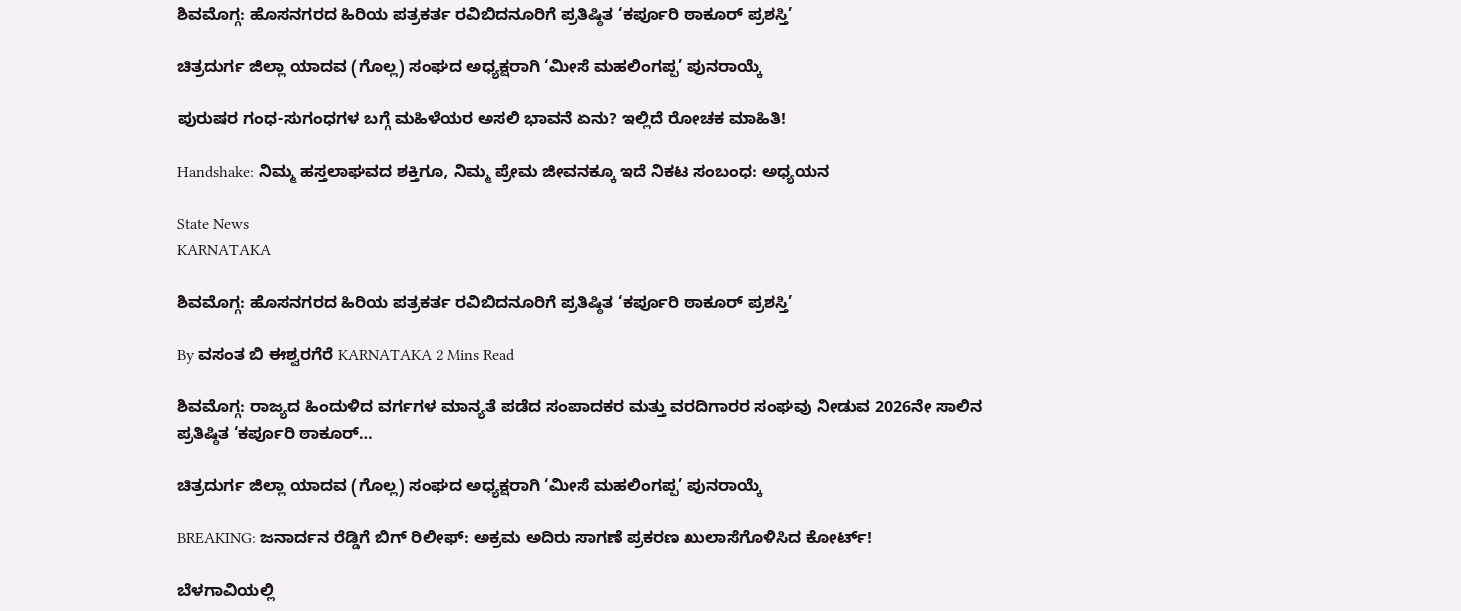ಶಿವಮೊಗ್ಗ: ಹೊಸನಗರದ ಹಿರಿಯ ಪತ್ರಕರ್ತ ರವಿಬಿದನೂರಿಗೆ ಪ್ರತಿಷ್ಠಿತ ‘ಕರ್ಪೂರಿ ಠಾಕೂರ್ ಪ್ರಶಸ್ತಿ’

ಚಿತ್ರದುರ್ಗ ಜಿಲ್ಲಾ ಯಾದವ (ಗೊಲ್ಲ) ಸಂಘದ ಅಧ್ಯಕ್ಷರಾಗಿ ‘ಮೀಸೆ ಮಹಲಿಂಗಪ್ಪ’ ಪುನರಾಯ್ಕೆ

ಪುರುಷರ ಗಂಧ-ಸುಗಂಧಗಳ ಬಗ್ಗೆ ಮಹಿಳೆಯರ ಅಸಲಿ ಭಾವನೆ ಏನು? ಇಲ್ಲಿದೆ ರೋಚಕ ಮಾಹಿತಿ!

Handshake: ನಿಮ್ಮ ಹಸ್ತಲಾಘವದ ಶಕ್ತಿಗೂ, ನಿಮ್ಮ ಪ್ರೇಮ ಜೀವನಕ್ಕೂ ಇದೆ ನಿಕಟ ಸಂಬಂಧ: ಅಧ್ಯಯನ

State News
KARNATAKA

ಶಿವಮೊಗ್ಗ: ಹೊಸನಗರದ ಹಿರಿಯ ಪತ್ರಕರ್ತ ರವಿಬಿದನೂರಿಗೆ ಪ್ರತಿಷ್ಠಿತ ‘ಕರ್ಪೂರಿ ಠಾಕೂರ್ ಪ್ರಶಸ್ತಿ’

By ವಸಂತ ಬಿ ಈಶ್ವರಗೆರೆ KARNATAKA 2 Mins Read

ಶಿವಮೊಗ್ಗ: ರಾಜ್ಯದ ಹಿಂದುಳಿದ ವರ್ಗಗಳ ಮಾನ್ಯತೆ ಪಡೆದ ಸಂಪಾದಕರ ಮತ್ತು ವರದಿಗಾರರ ಸಂಘವು ನೀಡುವ 2026ನೇ ಸಾಲಿನ ಪ್ರತಿಷ್ಠಿತ ‘ಕರ್ಪೂರಿ ಠಾಕೂರ್…

ಚಿತ್ರದುರ್ಗ ಜಿಲ್ಲಾ ಯಾದವ (ಗೊಲ್ಲ) ಸಂಘದ ಅಧ್ಯಕ್ಷರಾಗಿ ‘ಮೀಸೆ ಮಹಲಿಂಗಪ್ಪ’ ಪುನರಾಯ್ಕೆ

BREAKING: ಜನಾರ್ದನ ರೆಡ್ಡಿಗೆ ಬಿಗ್ ರಿಲೀಫ್: ಅಕ್ರಮ ಅದಿರು ಸಾಗಣೆ ಪ್ರಕರಣ ಖುಲಾಸೆಗೊಳಿಸಿದ ಕೋರ್ಟ್!

ಬೆಳಗಾವಿಯಲ್ಲಿ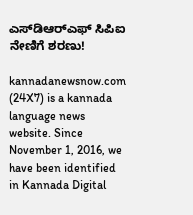ಎಸ್‌ಡಿಆರ್‌ಎಫ್ ಸಿಪಿಐ ನೇಣಿಗೆ ಶರಣು!

kannadanewsnow.com (24X7) is a kannada language news website. Since November 1, 2016, we have been identified in Kannada Digital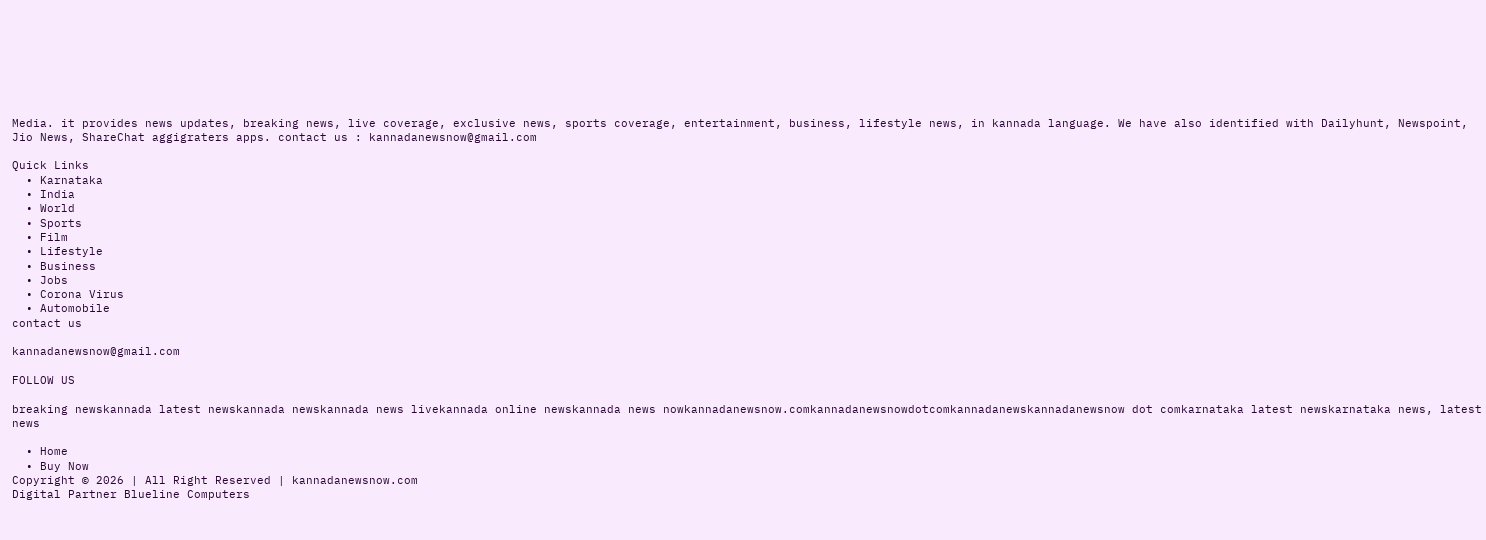Media. it provides news updates, breaking news, live coverage, exclusive news, sports coverage, entertainment, business, lifestyle news, in kannada language. We have also identified with Dailyhunt, Newspoint, Jio News, ShareChat aggigraters apps. contact us : kannadanewsnow@gmail.com

Quick Links
  • Karnataka
  • India
  • World
  • Sports
  • Film
  • Lifestyle
  • Business
  • Jobs
  • Corona Virus
  • Automobile
contact us

kannadanewsnow@gmail.com

FOLLOW US

breaking newskannada latest newskannada newskannada news livekannada online newskannada news nowkannadanewsnow.comkannadanewsnowdotcomkannadanewskannadanewsnow dot comkarnataka latest newskarnataka news, latest news

  • Home
  • Buy Now
Copyright © 2026 | All Right Reserved | kannadanewsnow.com
Digital Partner Blueline Computers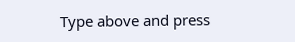Type above and press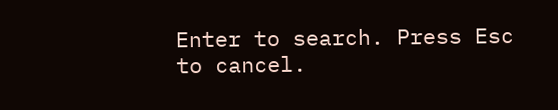Enter to search. Press Esc to cancel.